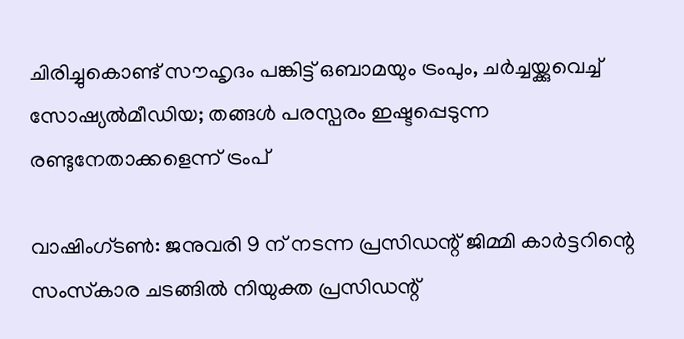ചിരിച്ചുകൊണ്ട് സൗഹൃദം പങ്കിട്ട് ഒബാമയും ട്രംപും, ചര്‍ച്ചയ്ക്കുവെച്ച് സോഷ്യല്‍മീഡിയ; തങ്ങള്‍ പരസ്പരം ഇഷ്ടപ്പെടുന്ന രണ്ടുനേതാക്കളെന്ന് ട്രംപ്

വാഷിംഗ്ടണ്‍: ജനുവരി 9 ന് നടന്ന പ്രസിഡന്റ് ജിമ്മി കാര്‍ട്ടറിന്റെ സംസ്‌കാര ചടങ്ങില്‍ നിയുക്ത പ്രസിഡന്റ്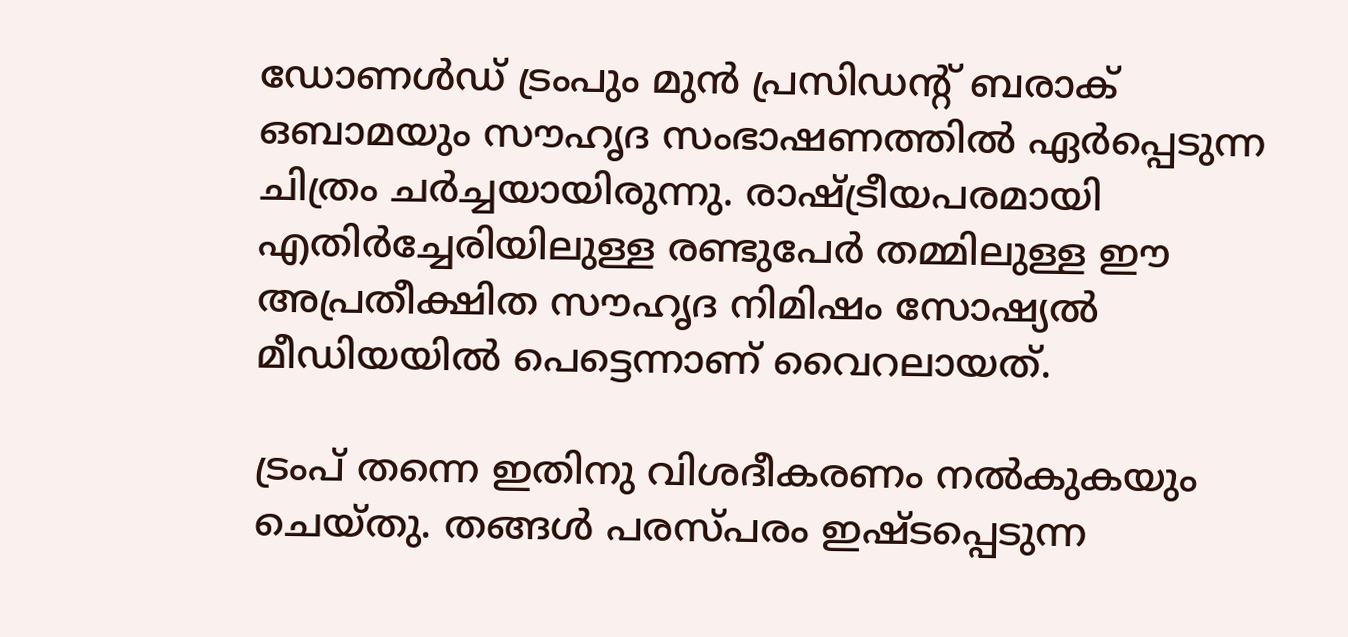ഡോണള്‍ഡ് ട്രംപും മുന്‍ പ്രസിഡന്റ് ബരാക് ഒബാമയും സൗഹൃദ സംഭാഷണത്തില്‍ ഏര്‍പ്പെടുന്ന ചിത്രം ചര്‍ച്ചയായിരുന്നു. രാഷ്ട്രീയപരമായി എതിര്‍ച്ചേരിയിലുള്ള രണ്ടുപേര്‍ തമ്മിലുള്ള ഈ അപ്രതീക്ഷിത സൗഹൃദ നിമിഷം സോഷ്യല്‍ മീഡിയയില്‍ പെട്ടെന്നാണ് വൈറലായത്.

ട്രംപ് തന്നെ ഇതിനു വിശദീകരണം നല്‍കുകയും ചെയ്തു. തങ്ങള്‍ പരസ്പരം ഇഷ്ടപ്പെടുന്ന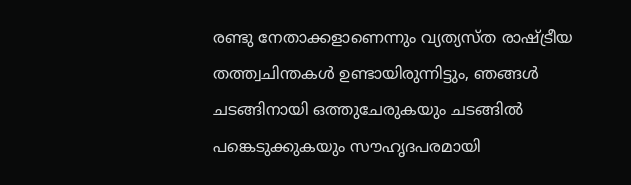രണ്ടു നേതാക്കളാണെന്നും വ്യത്യസ്ത രാഷ്ട്രീയ തത്ത്വചിന്തകള്‍ ഉണ്ടായിരുന്നിട്ടും, ഞങ്ങള്‍ ചടങ്ങിനായി ഒത്തുചേരുകയും ചടങ്ങില്‍ പങ്കെടുക്കുകയും സൗഹൃദപരമായി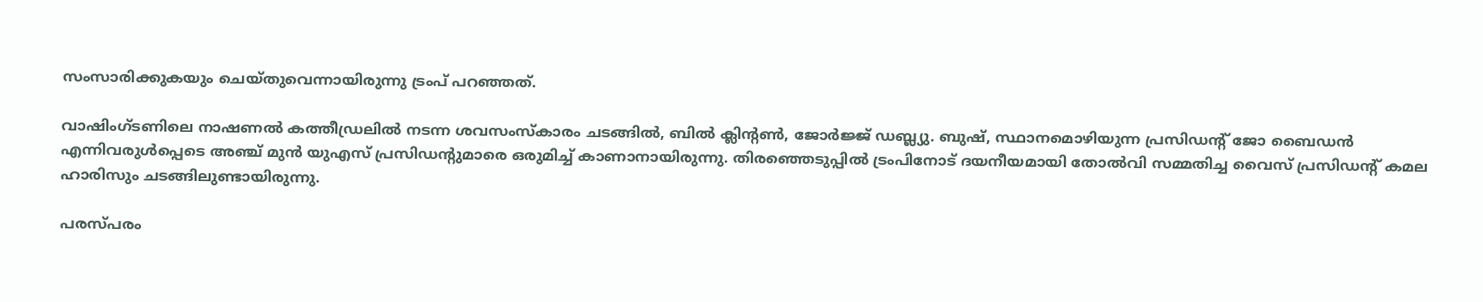സംസാരിക്കുകയും ചെയ്തുവെന്നായിരുന്നു ട്രംപ് പറഞ്ഞത്.

വാഷിംഗ്ടണിലെ നാഷണല്‍ കത്തീഡ്രലില്‍ നടന്ന ശവസംസ്‌കാരം ചടങ്ങില്‍, ബില്‍ ക്ലിന്റണ്‍, ജോര്‍ജ്ജ് ഡബ്ല്യു. ബുഷ്, സ്ഥാനമൊഴിയുന്ന പ്രസിഡന്റ് ജോ ബൈഡന്‍ എന്നിവരുള്‍പ്പെടെ അഞ്ച് മുന്‍ യുഎസ് പ്രസിഡന്റുമാരെ ഒരുമിച്ച് കാണാനായിരുന്നു. തിരഞ്ഞെടുപ്പില്‍ ട്രംപിനോട് ദയനീയമായി തോല്‍വി സമ്മതിച്ച വൈസ് പ്രസിഡന്റ് കമല ഹാരിസും ചടങ്ങിലുണ്ടായിരുന്നു.

പരസ്പരം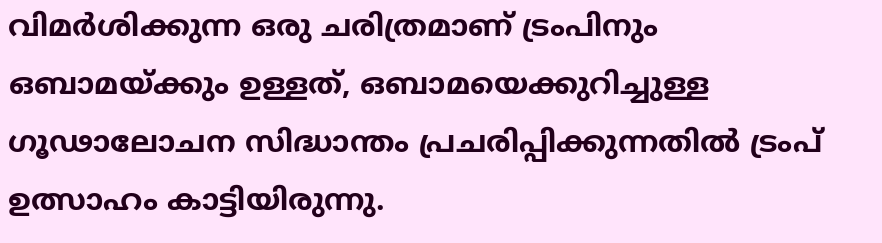വിമര്‍ശിക്കുന്ന ഒരു ചരിത്രമാണ് ട്രംപിനും ഒബാമയ്ക്കും ഉള്ളത്, ഒബാമയെക്കുറിച്ചുള്ള ഗൂഢാലോചന സിദ്ധാന്തം പ്രചരിപ്പിക്കുന്നതില്‍ ട്രംപ് ഉത്സാഹം കാട്ടിയിരുന്നു.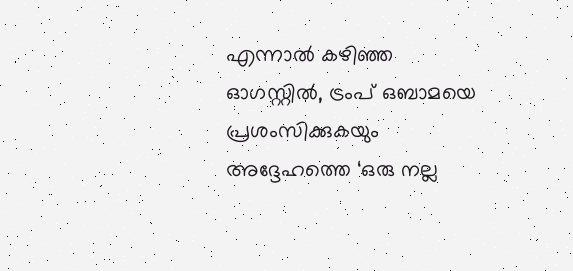എന്നാല്‍ കഴിഞ്ഞ ഓഗസ്റ്റില്‍, ട്രംപ് ഒബാമയെ പ്രശംസിക്കുകയും അദ്ദേഹത്തെ ‘ഒരു നല്ല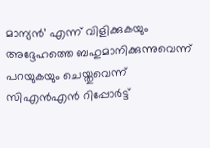മാന്യന്‍’ എന്ന് വിളിക്കുകയും അദ്ദേഹത്തെ ബഹുമാനിക്കുന്നുവെന്ന് പറയുകയും ചെയ്തുവെന്ന് സിഎന്‍എന്‍ റിപ്പോര്‍ട്ട്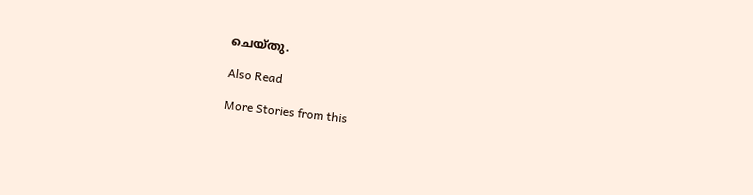ചെയ്തു.

Also Read

More Stories from this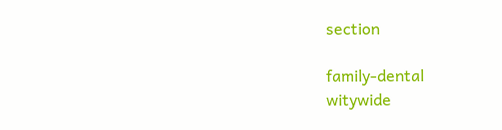section

family-dental
witywide